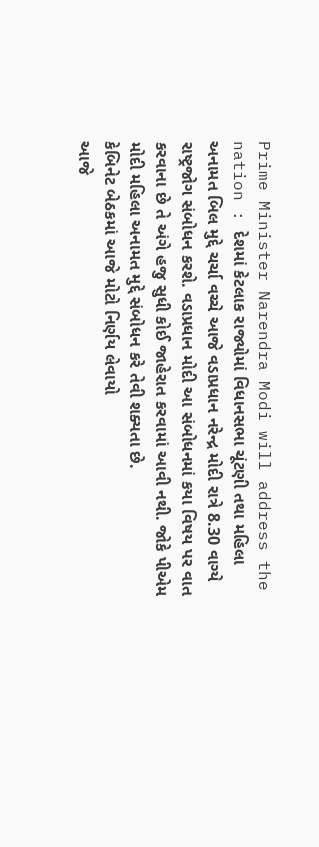Prime Minister Narendra Modi will address the nation : દેશમાં કેટલાક રાજ્યોમાં વિધાનસભા ચૂંટણી તથા મહિલા અનામત બિલ મુદ્દે ચર્ચા વચ્ચે આજે વડાપ્રધાન નરેન્દ્ર મોદી રાત્રે 8.30 વાગ્યે રાષ્ટ્રજોગ સંબોધન કરશે. વડાપ્રધાન મોદી આ સંબોધનમાં કયા વિષય પર વાત કરવાના છે તે અંગે હજુ સુધી કોઈ જાહેરાત કરવામાં આવી નથી. જોકે પીએમ મોદી મહિલા અનામત મુદ્દે સંબોધન કરે તેવી શક્યતા છે.
કેબિનેટ બેઠકમાં આજે મોટો નિર્ણય લેવાયો
આજે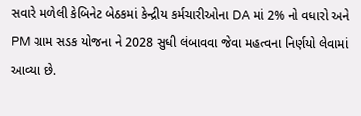સવારે મળેલી કેબિનેટ બેઠકમાં કેન્દ્રીય કર્મચારીઓના DA માં 2% નો વધારો અને PM ગ્રામ સડક યોજના ને 2028 સુધી લંબાવવા જેવા મહત્વના નિર્ણયો લેવામાં આવ્યા છે.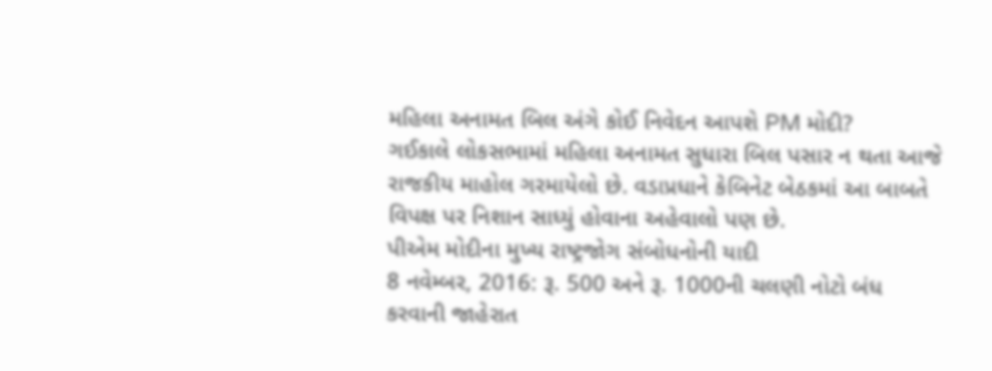મહિલા અનામત બિલ અંગે કોઈ નિવેદન આપશે PM મોદી?
ગઈકાલે લોકસભામાં મહિલા અનામત સુધારા બિલ પસાર ન થતા આજે રાજકીય માહોલ ગરમાયેલો છે. વડાપ્રધાને કેબિનેટ બેઠકમાં આ બાબતે વિપક્ષ પર નિશાન સાધ્યું હોવાના અહેવાલો પણ છે.
પીએમ મોદીના મુખ્ય રાષ્ટ્રજોગ સંબોધનોની યાદી
8 નવેમ્બર, 2016: રૂ. 500 અને રૂ. 1000ની ચલણી નોટો બંધ કરવાની જાહેરાત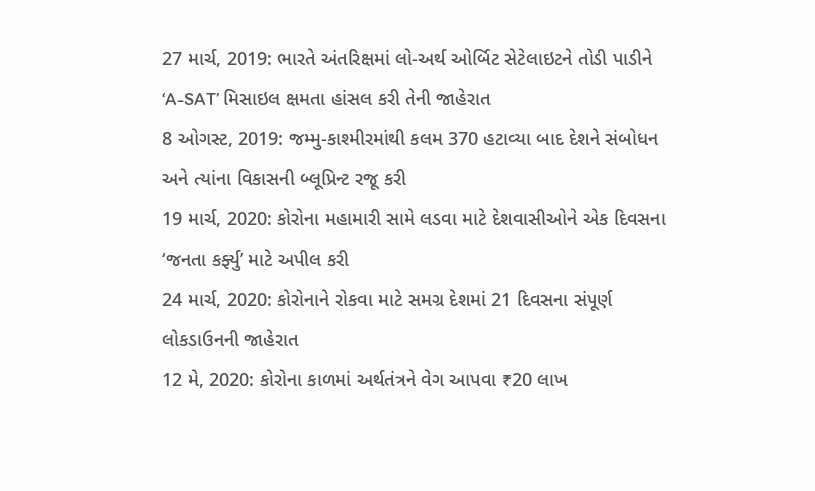27 માર્ચ, 2019: ભારતે અંતરિક્ષમાં લો-અર્થ ઓર્બિટ સેટેલાઇટને તોડી પાડીને ‘A-SAT’ મિસાઇલ ક્ષમતા હાંસલ કરી તેની જાહેરાત
8 ઓગસ્ટ, 2019: જમ્મુ-કાશ્મીરમાંથી કલમ 370 હટાવ્યા બાદ દેશને સંબોધન અને ત્યાંના વિકાસની બ્લૂપ્રિન્ટ રજૂ કરી
19 માર્ચ, 2020: કોરોના મહામારી સામે લડવા માટે દેશવાસીઓને એક દિવસના ‘જનતા કર્ફ્યુ’ માટે અપીલ કરી
24 માર્ચ, 2020: કોરોનાને રોકવા માટે સમગ્ર દેશમાં 21 દિવસના સંપૂર્ણ લોકડાઉનની જાહેરાત
12 મે, 2020: કોરોના કાળમાં અર્થતંત્રને વેગ આપવા ₹20 લાખ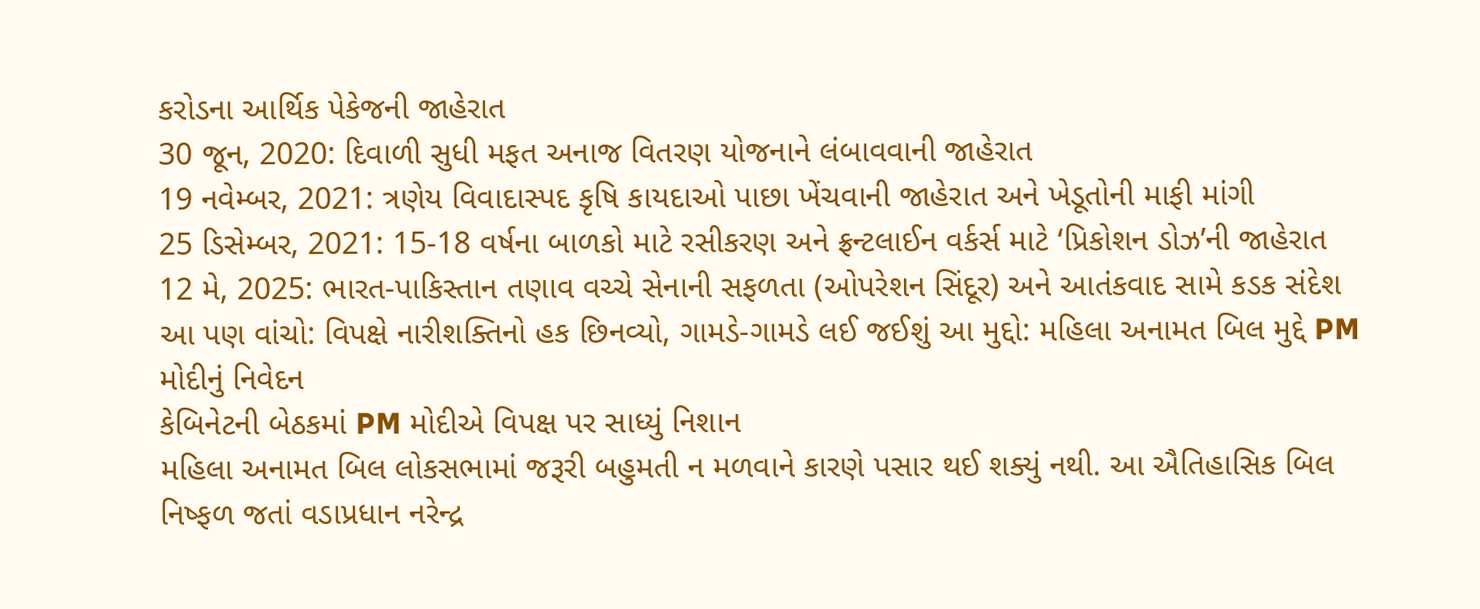કરોડના આર્થિક પેકેજની જાહેરાત
30 જૂન, 2020: દિવાળી સુધી મફત અનાજ વિતરણ યોજનાને લંબાવવાની જાહેરાત
19 નવેમ્બર, 2021: ત્રણેય વિવાદાસ્પદ કૃષિ કાયદાઓ પાછા ખેંચવાની જાહેરાત અને ખેડૂતોની માફી માંગી
25 ડિસેમ્બર, 2021: 15-18 વર્ષના બાળકો માટે રસીકરણ અને ફ્રન્ટલાઈન વર્કર્સ માટે ‘પ્રિકોશન ડોઝ’ની જાહેરાત
12 મે, 2025: ભારત-પાકિસ્તાન તણાવ વચ્ચે સેનાની સફળતા (ઓપરેશન સિંદૂર) અને આતંકવાદ સામે કડક સંદેશ
આ પણ વાંચો: વિપક્ષે નારીશક્તિનો હક છિનવ્યો, ગામડે-ગામડે લઈ જઈશું આ મુદ્દો: મહિલા અનામત બિલ મુદ્દે PM મોદીનું નિવેદન
કેબિનેટની બેઠકમાં PM મોદીએ વિપક્ષ પર સાધ્યું નિશાન
મહિલા અનામત બિલ લોકસભામાં જરૂરી બહુમતી ન મળવાને કારણે પસાર થઈ શક્યું નથી. આ ઐતિહાસિક બિલ નિષ્ફળ જતાં વડાપ્રધાન નરેન્દ્ર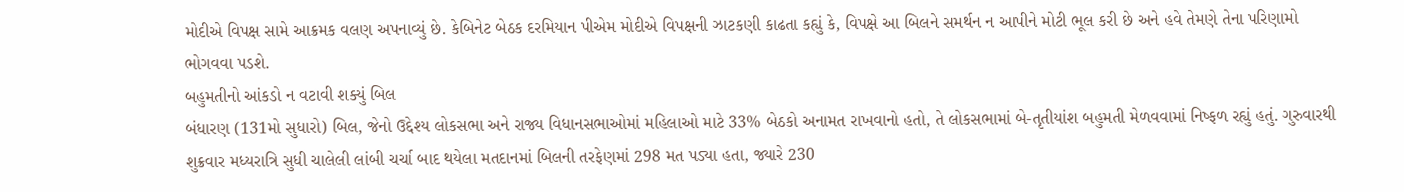મોદીએ વિપક્ષ સામે આક્રમક વલણ અપનાવ્યું છે. કેબિનેટ બેઠક દરમિયાન પીએમ મોદીએ વિપક્ષની ઝાટકણી કાઢતા કહ્યું કે, વિપક્ષે આ બિલને સમર્થન ન આપીને મોટી ભૂલ કરી છે અને હવે તેમણે તેના પરિણામો ભોગવવા પડશે.
બહુમતીનો આંકડો ન વટાવી શક્યું બિલ
બંધારણ (131મો સુધારો) બિલ, જેનો ઉદ્દેશ્ય લોકસભા અને રાજ્ય વિધાનસભાઓમાં મહિલાઓ માટે 33% બેઠકો અનામત રાખવાનો હતો, તે લોકસભામાં બે-તૃતીયાંશ બહુમતી મેળવવામાં નિષ્ફળ રહ્યું હતું. ગુરુવારથી શુક્રવાર મધ્યરાત્રિ સુધી ચાલેલી લાંબી ચર્ચા બાદ થયેલા મતદાનમાં બિલની તરફેણમાં 298 મત પડ્યા હતા, જ્યારે 230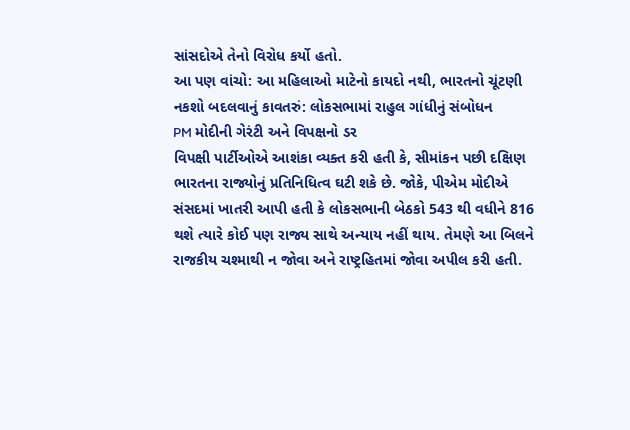સાંસદોએ તેનો વિરોધ કર્યો હતો.
આ પણ વાંચો: આ મહિલાઓ માટેનો કાયદો નથી, ભારતનો ચૂંટણી નકશો બદલવાનું કાવતરું: લોકસભામાં રાહુલ ગાંધીનું સંબોધન
PM મોદીની ગેરંટી અને વિપક્ષનો ડર
વિપક્ષી પાર્ટીઓએ આશંકા વ્યક્ત કરી હતી કે, સીમાંકન પછી દક્ષિણ ભારતના રાજ્યોનું પ્રતિનિધિત્વ ઘટી શકે છે. જોકે, પીએમ મોદીએ સંસદમાં ખાતરી આપી હતી કે લોકસભાની બેઠકો 543 થી વધીને 816 થશે ત્યારે કોઈ પણ રાજ્ય સાથે અન્યાય નહીં થાય. તેમણે આ બિલને રાજકીય ચશ્માથી ન જોવા અને રાષ્ટ્રહિતમાં જોવા અપીલ કરી હતી.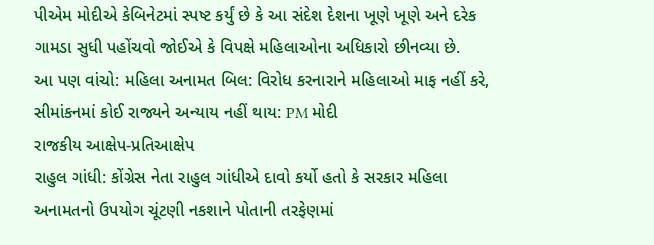પીએમ મોદીએ કેબિનેટમાં સ્પષ્ટ કર્યું છે કે આ સંદેશ દેશના ખૂણે ખૂણે અને દરેક ગામડા સુધી પહોંચવો જોઈએ કે વિપક્ષે મહિલાઓના અધિકારો છીનવ્યા છે.
આ પણ વાંચો: મહિલા અનામત બિલ: વિરોધ કરનારાને મહિલાઓ માફ નહીં કરે, સીમાંકનમાં કોઈ રાજ્યને અન્યાય નહીં થાય: PM મોદી
રાજકીય આક્ષેપ-પ્રતિઆક્ષેપ
રાહુલ ગાંધી: કોંગ્રેસ નેતા રાહુલ ગાંધીએ દાવો કર્યો હતો કે સરકાર મહિલા અનામતનો ઉપયોગ ચૂંટણી નકશાને પોતાની તરફેણમાં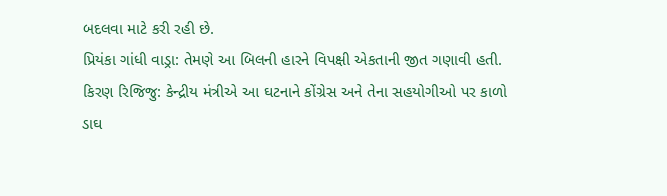બદલવા માટે કરી રહી છે.
પ્રિયંકા ગાંધી વાડ્રા: તેમણે આ બિલની હારને વિપક્ષી એકતાની જીત ગણાવી હતી.
કિરણ રિજિજુ: કેન્દ્રીય મંત્રીએ આ ઘટનાને કોંગ્રેસ અને તેના સહયોગીઓ પર કાળો ડાઘ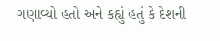ગણાવ્યો હતો અને કહ્યું હતું કે દેશની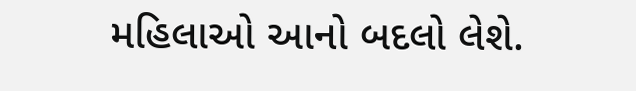મહિલાઓ આનો બદલો લેશે.